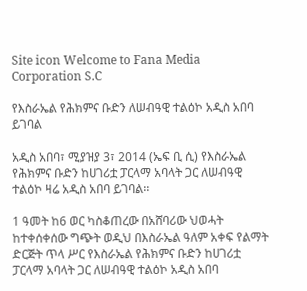Site icon Welcome to Fana Media Corporation S.C

የእስራኤል የሕክምና ቡድን ለሠብዓዊ ተልዕኮ አዲስ አበባ ይገባል

አዲስ አበባ፣ ሚያዝያ 3፣ 2014 (ኤፍ ቢ ሲ) የእስራኤል የሕክምና ቡድን ከሀገሪቷ ፓርላማ አባላት ጋር ለሠብዓዊ ተልዕኮ ዛሬ አዲስ አበባ ይገባል፡፡

1 ዓመት ከ6 ወር ካስቆጠረው በአሸባሪው ህወሓት ከተቀሰቀሰው ግጭት ወዲህ በእስራኤል ዓለም አቀፍ የልማት ድርጅት ጥላ ሥር የእስራኤል የሕክምና ቡድን ከሀገሪቷ ፓርላማ አባላት ጋር ለሠብዓዊ ተልዕኮ አዲስ አበባ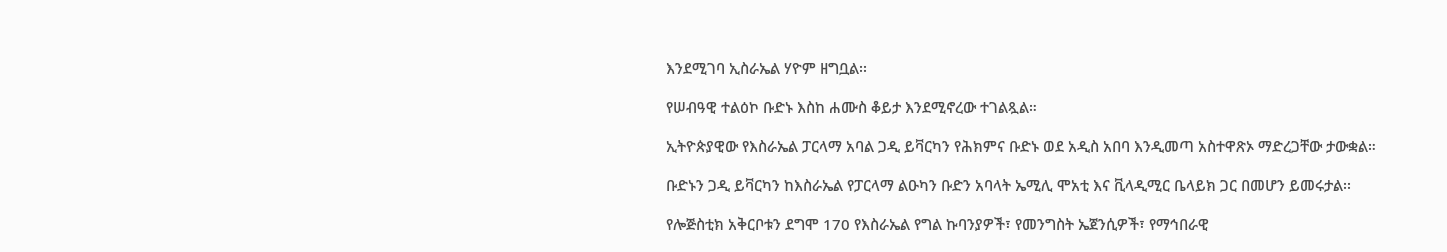እንደሚገባ ኢስራኤል ሃዮም ዘግቧል፡፡

የሠብዓዊ ተልዕኮ ቡድኑ እስከ ሐሙስ ቆይታ እንደሚኖረው ተገልጿል።

ኢትዮጵያዊው የእስራኤል ፓርላማ አባል ጋዲ ይቫርካን የሕክምና ቡድኑ ወደ አዲስ አበባ እንዲመጣ አስተዋጽኦ ማድረጋቸው ታውቋል።

ቡድኑን ጋዲ ይቫርካን ከእስራኤል የፓርላማ ልዑካን ቡድን አባላት ኤሚሊ ሞአቲ እና ቪላዲሚር ቤላይክ ጋር በመሆን ይመሩታል፡፡

የሎጅስቲክ አቅርቦቱን ደግሞ 170 የእስራኤል የግል ኩባንያዎች፣ የመንግስት ኤጀንሲዎች፣ የማኅበራዊ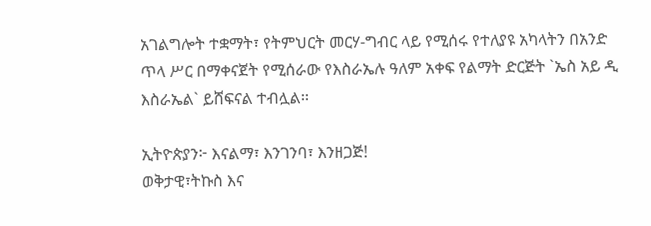አገልግሎት ተቋማት፣ የትምህርት መርሃ-ግብር ላይ የሚሰሩ የተለያዩ አካላትን በአንድ ጥላ ሥር በማቀናጀት የሚሰራው የእስራኤሉ ዓለም አቀፍ የልማት ድርጅት `ኤስ አይ ዲ እስራኤል` ይሸፍናል ተብሏል፡፡

ኢትዮጵያን፦ እናልማ፣ እንገንባ፣ እንዘጋጅ!
ወቅታዊ፣ትኩስ እና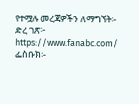የተሟሉ መረጃዎችን ለማግኘት፡-
ድረ ገጽ፦ https://www.fanabc.com/
ፌስቡክ፡-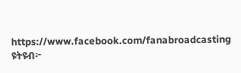https://www.facebook.com/fanabroadcasting
ዩትዩብ፦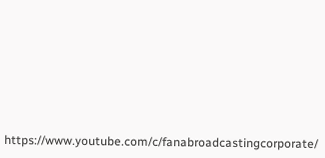https://www.youtube.com/c/fanabroadcastingcorporate/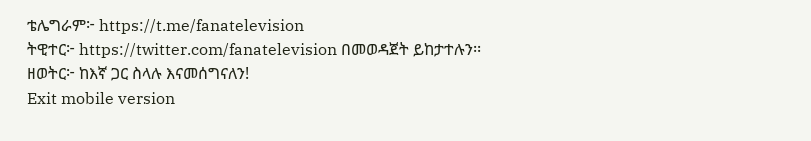ቴሌግራም፦ https://t.me/fanatelevision
ትዊተር፦ https://twitter.com/fanatelevision በመወዳጀት ይከታተሉን፡፡
ዘወትር፦ ከእኛ ጋር ስላሉ እናመሰግናለን!
Exit mobile version